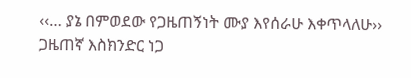‹‹… ያኔ በምወደው የጋዜጠኝነት ሙያ እየሰራሁ እቀጥላለሁ››
ጋዜጠኛ እስክንድር ነጋ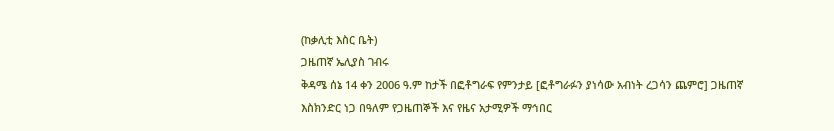(ከቃሊቲ እስር ቤት)
ጋዜጠኛ ኤሊያስ ገብሩ
ቅዳሜ ሰኔ 14 ቀን 2006 ዓ.ም ከታች በፎቶግራፍ የምንታይ [ፎቶግራፉን ያነሳው አብነት ረጋሳን ጨምሮ] ጋዜጠኛ እስክንድር ነጋ በዓለም የጋዜጠኞች እና የዜና አታሚዎች ማኅበር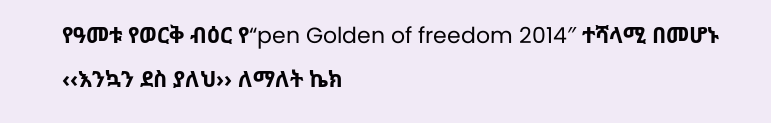የዓመቱ የወርቅ ብዕር የ“pen Golden of freedom 2014″ ተሻላሚ በመሆኑ ‹‹እንኳን ደስ ያለህ›› ለማለት ኬክ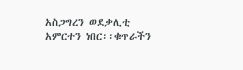አስጋግረን ወደቃሊቲ አምርተን ነበር፡፡ቁጥራችን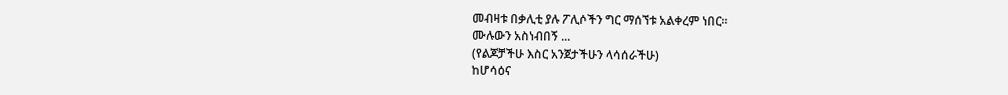መብዛቱ በቃሊቲ ያሉ ፖሊሶችን ግር ማሰኘቱ አልቀረም ነበር።
ሙሉውን አስነብበኝ ...
(የልጆቻችሁ እስር አንጀታችሁን ላሳሰራችሁ)
ከሆሳዕና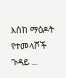እስከ ማዕዶት
የተመላሾች ጉዳይ ...